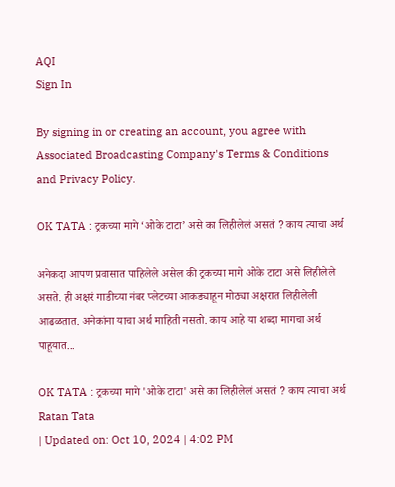AQI
Sign In

By signing in or creating an account, you agree with Associated Broadcasting Company's Terms & Conditions and Privacy Policy.

OK TATA : ट्रकच्या मागे ‘ओके टाटा’ असे का लिहीलेलं असतं ? काय त्याचा अर्थ

अनेकदा आपण प्रवासात पाहिलेले असेल की ट्रकच्या मागे ओके टाटा असे लिहीलेले असते. ही अक्षरं गाडीच्या नंबर प्लेटच्या आकड्याहून मोठ्या अक्षरात लिहीलेली आढळतात. अनेकांना याचा अर्थ माहिती नसतो. काय आहे या शब्दा मागचा अर्थ पाहूयात...

OK TATA : ट्रकच्या मागे 'ओके टाटा' असे का लिहीलेलं असतं ? काय त्याचा अर्थ
Ratan Tata
| Updated on: Oct 10, 2024 | 4:02 PM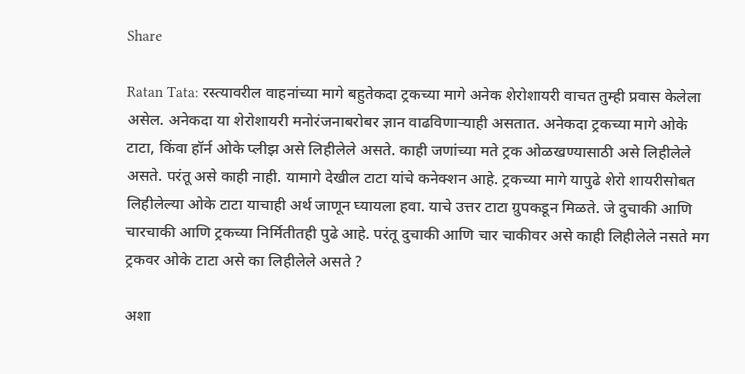Share

Ratan Tata: रस्त्यावरील वाहनांच्या मागे बहुतेकदा ट्रकच्या मागे अनेक शेरोशायरी वाचत तुम्ही प्रवास केलेला असेल. अनेकदा या शेरोशायरी मनोरंजनाबरोबर ज्ञान वाढविणाऱ्याही असतात. अनेकदा ट्रकच्या मागे ओके टाटा, किंवा हॉर्न ओके प्लीझ असे लिहीलेले असते. काही जणांच्या मते ट्रक ओळखण्यासाठी असे लिहीलेले असते. परंतू असे काही नाही. यामागे देखील टाटा यांचे कनेक्शन आहे. ट्रकच्या मागे यापुढे शेरो शायरीसोबत लिहीलेल्या ओके टाटा याचाही अर्थ जाणून घ्यायला हवा. याचे उत्तर टाटा ग्रुपकडून मिळते. जे दुचाकी आणि चारचाकी आणि ट्रकच्या निर्मितीतही पुढे आहे. परंतू दुचाकी आणि चार चाकीवर असे काही लिहीलेले नसते मग ट्रकवर ओके टाटा असे का लिहीलेले असते ?

अशा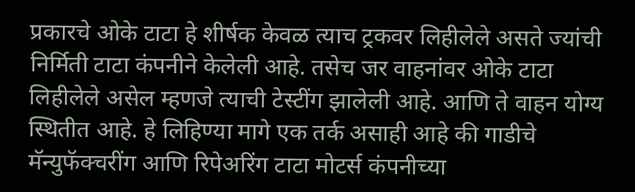प्रकारचे ओके टाटा हे शीर्षक केवळ त्याच ट्रकवर लिहीलेले असते ज्यांची निर्मिती टाटा कंपनीने केलेली आहे. तसेच जर वाहनांवर ओके टाटा लिहीलेले असेल म्हणजे त्याची टेस्टींग झालेली आहे. आणि ते वाहन योग्य स्थितीत आहे. हे लिहिण्या मागे एक तर्क असाही आहे की गाडीचे मॅन्युफॅक्चरींग आणि रिपेअरिंग टाटा मोटर्स कंपनीच्या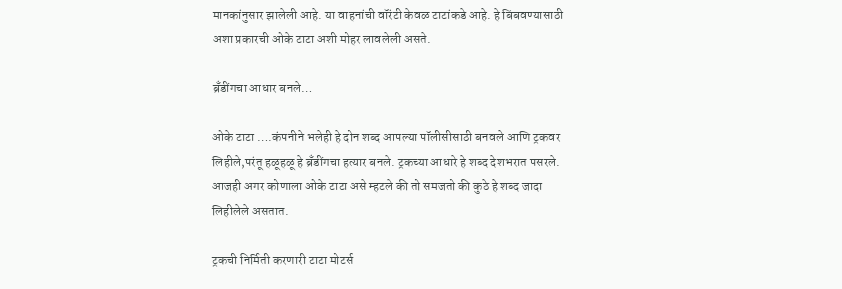मानकांनुसार झालेली आहे. या वाहनांची वॉरंटी केवळ टाटांकडे आहे. हे बिंबवण्यासाठी अशा प्रकारची ओके टाटा अशी मोहर लावलेली असते.

ब्रॅंडींगचा आधार बनले…

ओके टाटा ….कंपनीने भलेही हे दोन शब्द आपल्या पॉलीसीसाठी बनवले आणि ट्रकवर लिहीले,परंतू हळूहळू हे ब्रॅंडींगचा हत्यार बनले. ट्रकच्या आधारे हे शब्द देशभरात पसरले. आजही अगर कोणाला ओके टाटा असे म्हटले की तो समजतो की कुठे हे शब्द जादा लिहीलेले असतात.

ट्रकची निर्मिती करणारी टाटा मोटर्स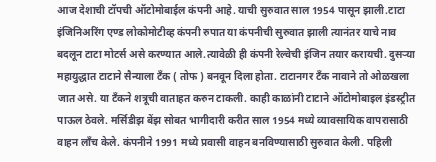आज देशाची टॉपची ऑटोमोबाईल कंपनी आहे. याची सुरुवात साल 1954 पासून झाली.टाटा इंजिनिअरिंग एण्ड लोकोमोटीव्ह कंपनी रुपात या कंपनीची सुरुवात झाली त्यानंतर याचे नाव बदलून टाटा मोटर्स असे करण्यात आले.त्यावेळी ही कंपनी रेल्वेची इंजिन तयार करायची. दुसऱ्या महायुद्धात टाटाने सैन्याला टॅंक ( तोफ ) बनवून दिला होता. टाटानगर टॅंक नावाने तो ओळखला जात असे. या टॅंकने शत्रूची वाताहत करुन टाकली. काही काळांनी टाटाने ऑटोमोबाइल इंडस्ट्रीत पाऊल ठेवले. मर्सिडीझ बेंझ सोबत भागीदारी करीत साल 1954 मध्ये व्यावसायिक वापरासाठी वाहन लॉंच केले. कंपनीने 1991 मध्ये प्रवासी वाहन बनविण्यासाठी सुरुवात केली. पहिली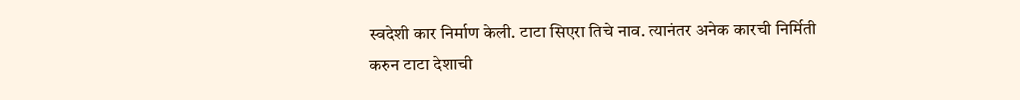स्वदेशी कार निर्माण केली. टाटा सिएरा तिचे नाव. त्यानंतर अनेक कारची निर्मिती करुन टाटा देशाची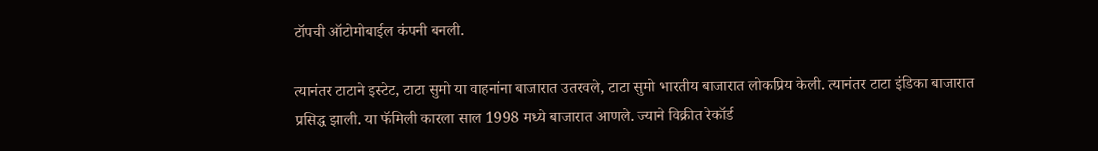टॉपची ऑटोमोबाईल कंपनी बनली.

त्यानंतर टाटाने इस्टेट, टाटा सुमो या वाहनांना बाजारात उतरवले, टाटा सुमो भारतीय बाजारात लोकप्रिय केली. त्यानंतर टाटा इंडिका बाजारात प्रसिद्ध झाली. या फॅमिली कारला साल 1998 मध्ये बाजारात आणले. ज्याने विक्रीत रेकॉर्ड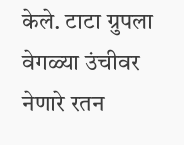केले. टाटा ग्रुपला वेगळ्या उंचीवर नेणारे रतन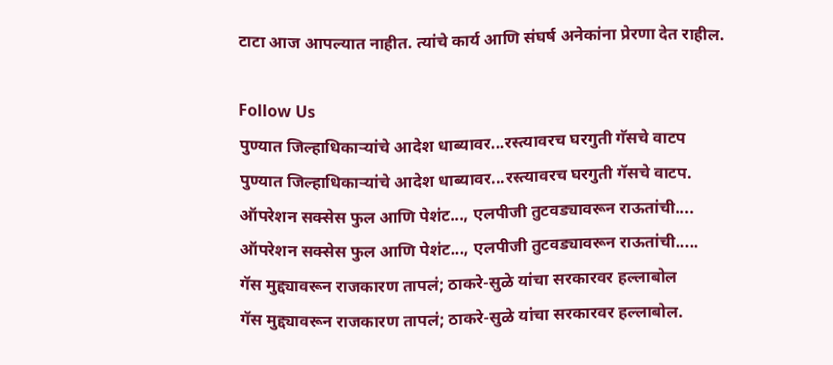टाटा आज आपल्यात नाहीत. त्यांचे कार्य आणि संघर्ष अनेकांना प्रेरणा देत राहील.

Follow Us
पुण्यात जिल्हाधिकाऱ्यांचे आदेश धाब्यावर...रस्त्यावरच घरगुती गॅसचे वाटप
पुण्यात जिल्हाधिकाऱ्यांचे आदेश धाब्यावर...रस्त्यावरच घरगुती गॅसचे वाटप.
ऑपरेशन सक्सेस फुल आणि पेशंट..., एलपीजी तुटवड्यावरून राऊतांची....
ऑपरेशन सक्सेस फुल आणि पेशंट..., एलपीजी तुटवड्यावरून राऊतांची.....
गॅस मुद्द्यावरून राजकारण तापलं; ठाकरे-सुळे यांचा सरकारवर हल्लाबोल
गॅस मुद्द्यावरून राजकारण तापलं; ठाकरे-सुळे यांचा सरकारवर हल्लाबोल.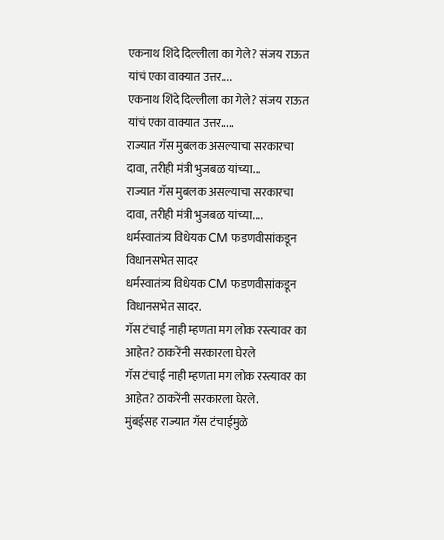एकनाथ शिंदे दिल्लीला का गेले? संजय राऊत यांचं एका वाक्यात उत्तर....
एकनाथ शिंदे दिल्लीला का गेले? संजय राऊत यांचं एका वाक्यात उत्तर.....
राज्यात गॅस मुबलक असल्याचा सरकारचा दावा, तरीही मंत्री भुजबळ यांच्या...
राज्यात गॅस मुबलक असल्याचा सरकारचा दावा, तरीही मंत्री भुजबळ यांच्या....
धर्मस्वातंत्र्य विधेयक CM फडणवीसांकडून विधानसभेत सादर
धर्मस्वातंत्र्य विधेयक CM फडणवीसांकडून विधानसभेत सादर.
गॅस टंचाई नाही म्हणता मग लोक रस्त्यावर का आहेत? ठाकरेंनी सरकारला घेरले
गॅस टंचाई नाही म्हणता मग लोक रस्त्यावर का आहेत? ठाकरेंनी सरकारला घेरले.
मुंबईसह राज्यात गॅस टंचाईमुळे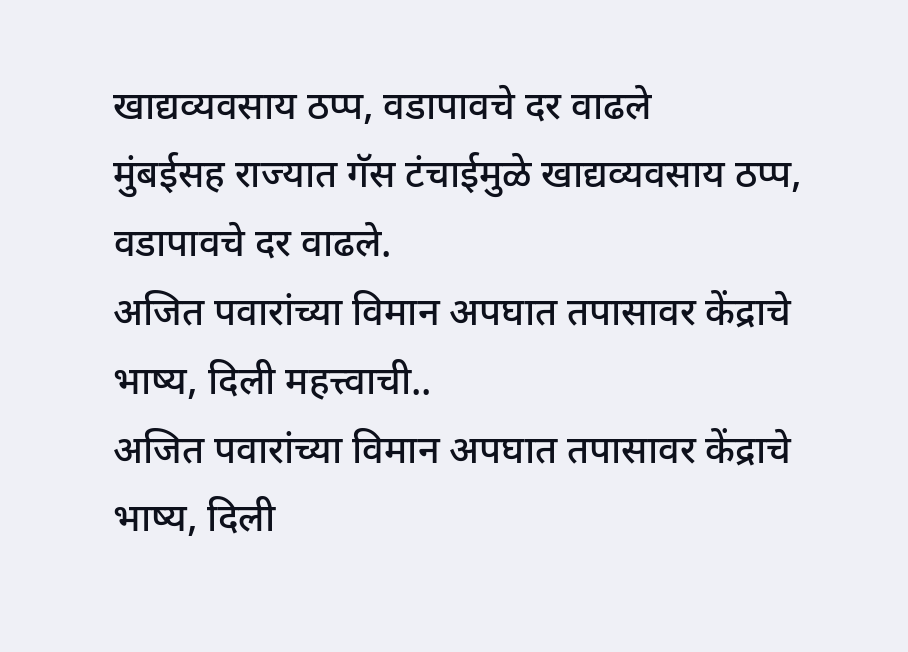खाद्यव्यवसाय ठप्प, वडापावचे दर वाढले
मुंबईसह राज्यात गॅस टंचाईमुळे खाद्यव्यवसाय ठप्प, वडापावचे दर वाढले.
अजित पवारांच्या विमान अपघात तपासावर केंद्राचे भाष्य, दिली महत्त्वाची..
अजित पवारांच्या विमान अपघात तपासावर केंद्राचे भाष्य, दिली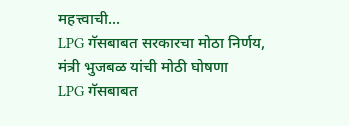महत्त्वाची...
LPG गॅसबाबत सरकारचा मोठा निर्णय, मंत्री भुजबळ यांची मोठी घोषणा
LPG गॅसबाबत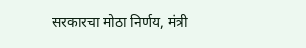सरकारचा मोठा निर्णय, मंत्री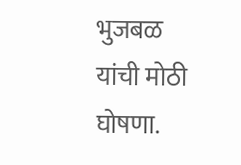भुजबळ यांची मोठी घोषणा.